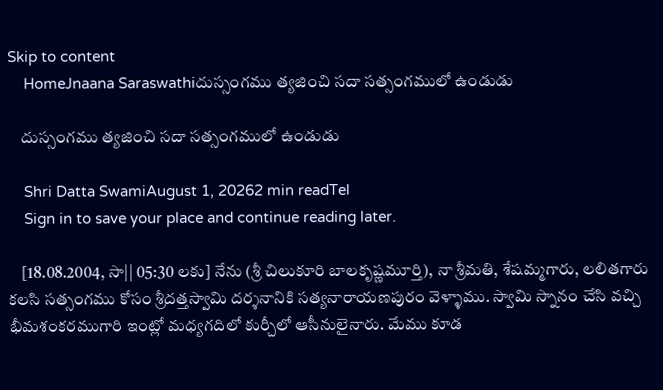Skip to content
    HomeJnaana Saraswathiదుస్సంగము త్యజించి సదా సత్సంగములో ఉండుడు

    దుస్సంగము త్యజించి సదా సత్సంగములో ఉండుడు

    Shri Datta SwamiAugust 1, 20262 min readTel
    Sign in to save your place and continue reading later.

    [18.08.2004, సా|| 05:30 లకు] నేను (శ్రీ చిలుకూరి బాలకృష్ణమూర్తి), నా శ్రీమతి, శేషమ్మగారు, లలితగారు కలసి సత్సంగము కోసం శ్రీదత్తస్వామి దర్శనానికి సత్యనారాయణపురం వెళ్ళాము. స్వామి స్నానం చేసి వచ్చి భీమశంకరముగారి ఇంట్లో మధ్యగదిలో కుర్చీలో ఆసీనులైనారు. మేము కూడ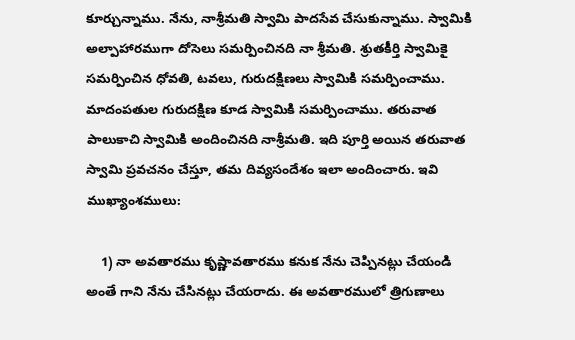కూర్చున్నాము. నేను, నాశ్రీమతి స్వామి పాదసేవ చేసుకున్నాము. స్వామికి అల్పాహారముగా దోసెలు సమర్పించినది నా శ్రీమతి. శ్రుతకీర్తి స్వామికై సమర్పించిన ధోవతి, టవలు, గురుదక్షిణలు స్వామికి సమర్పించాము. మాదంపతుల గురుదక్షిణ కూడ స్వామికి సమర్పించాము. తరువాత పాలుకాచి స్వామికి అందించినది నాశ్రీమతి. ఇది పూర్తి అయిన తరువాత స్వామి ప్రవచనం చేస్తూ, తమ దివ్యసందేశం ఇలా అందించారు. ఇవి ముఖ్యాంశములు:

    1) నా అవతారము కృష్ణావతారము కనుక నేను చెప్పినట్లు చేయండి అంతే గాని నేను చేసినట్లు చేయరాదు. ఈ అవతారములో త్రిగుణాలు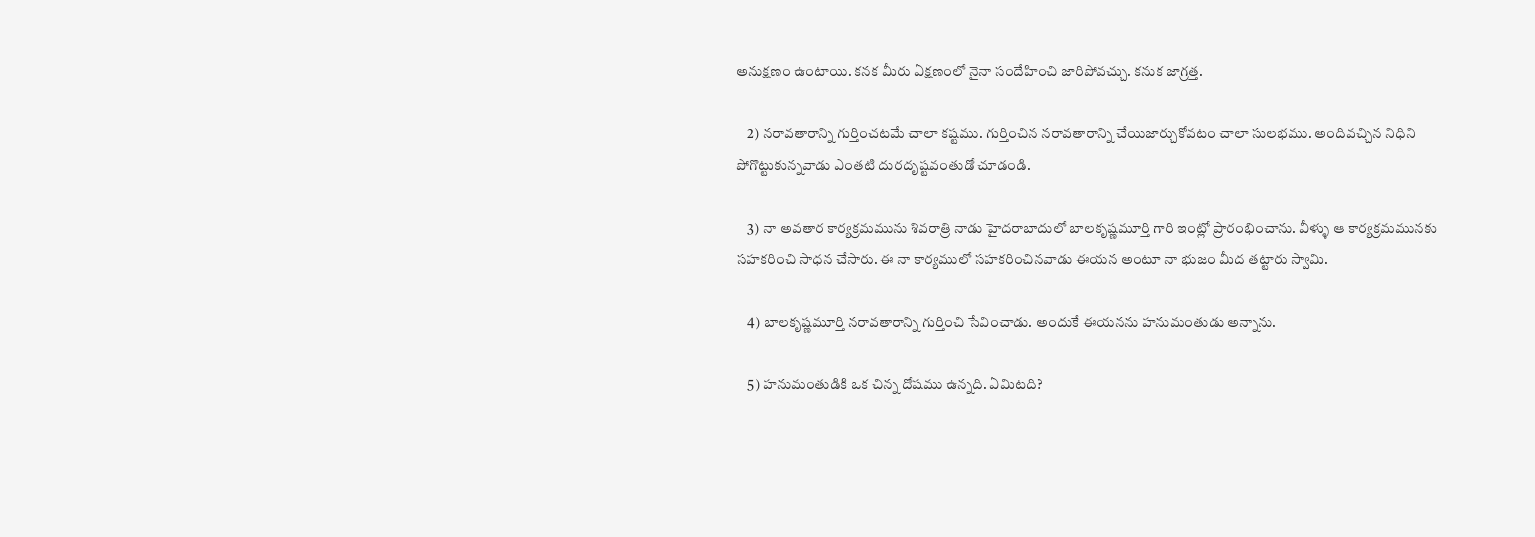అనుక్షణం ఉంటాయి. కనక మీరు ఏక్షణంలో నైనా సందేహించి జారిపోవచ్చు. కనుక జాగ్రత్త.

    2) నరావతారాన్ని గుర్తించటమే చాలా కష్టము. గుర్తించిన నరావతారాన్ని చేయిజార్చుకోవటం చాలా సులభము. అందివచ్చిన నిధిని పోగొట్టుకున్నవాడు ఎంతటి దురదృష్టవంతుడో చూడండి.

    3) నా అవతార కార్యక్రమమును శివరాత్రి నాడు హైదరాబాదులో బాలకృష్ణమూర్తి గారి ఇంట్లో ప్రారంభించాను. వీళ్ళు ఆ కార్యక్రమమునకు సహకరించి సాధన చేసారు. ఈ నా కార్యములో సహకరించినవాడు ఈయన అంటూ నా భుజం మీద తట్టారు స్వామి.

    4) బాలకృష్ణమూర్తి నరావతారాన్ని గుర్తించి సేవించాడు. అందుకే ఈయనను హనుమంతుడు అన్నాను.

    5) హనుమంతుడికి ఒక చిన్న దోషము ఉన్నది. ఏమిటది?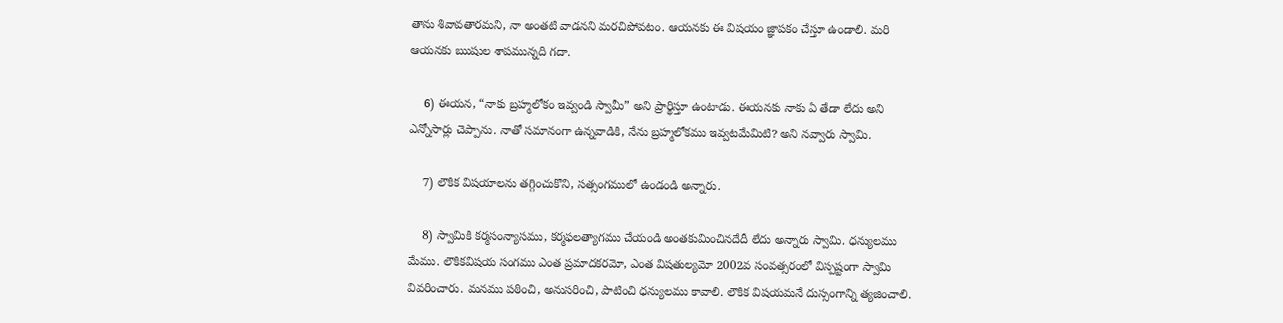తాను శివావతారమని, నా అంతటి వాడనని మరచిపోవటం. ఆయనకు ఈ విషయం జ్ఞాపకం చేస్తూ ఉండాలి. మరి ఆయనకు ఋషుల శాపమున్నది గదా.

    6) ఈయన, “నాకు బ్రహ్మలోకం ఇవ్వండి స్వామీ” అని ప్రార్థిస్తూ ఉంటాడు. ఈయనకు నాకు ఏ తేడా లేదు అని ఎన్నోసార్లు చెప్పాను. నాతో సమానంగా ఉన్నవాడికి, నేను బ్రహ్మలోకము ఇవ్వటమేమిటి? అని నవ్వారు స్వామి.

    7) లౌకిక విషయాలను తగ్గించుకొని, సత్సంగములో ఉండండి అన్నారు.

    8) స్వామికి కర్మసంన్యాసము, కర్మఫలత్యాగము చేయండి అంతకుమించినదేదీ లేదు అన్నారు స్వామి. ధన్యులము మేము. లౌకికవిషయ సంగము ఎంత ప్రమాదకరమో, ఎంత విషతుల్యమో 2002వ సంవత్సరంలో విస్పష్టంగా స్వామి వివరించారు. మనము పఠించి, అనుసరించి, పాటించి ధన్యులము కావాలి. లౌకిక విషయమనే దుస్సంగాన్ని త్యజించాలి.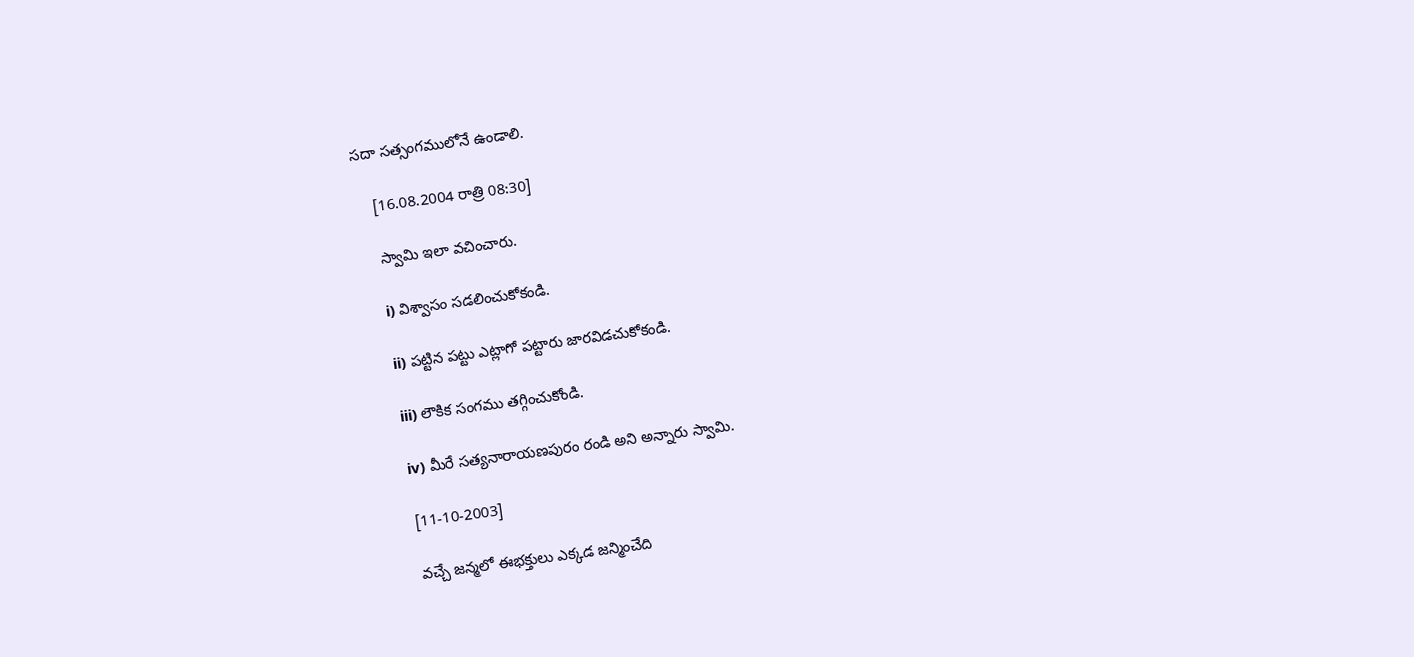సదా సత్సంగములోనే ఉండాలి.

    [16.08.2004 రాత్రి 08:30]

    స్వామి ఇలా వచించారు.

    i) విశ్వాసం సడలించుకోకండి.

    ii) పట్టిన పట్టు ఎట్లాగో పట్టారు జారవిడచుకోకండి.

    iii) లౌకిక సంగము తగ్గించుకోండి.

    iv) మీరే సత్యనారాయణపురం రండి అని అన్నారు స్వామి.

    [11-10-2003]

    వచ్చే జన్మలో ఈభక్తులు ఎక్కడ జన్మించేది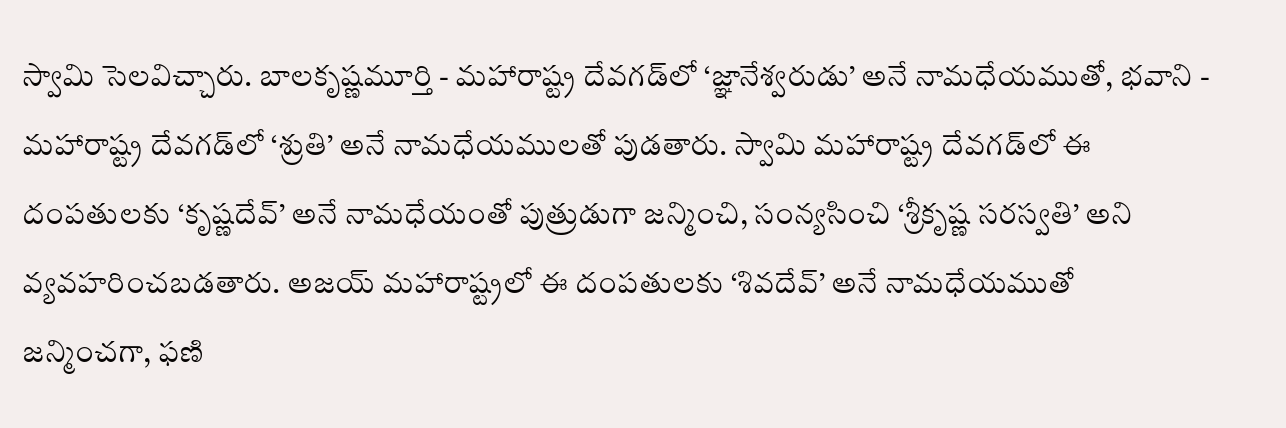స్వామి సెలవిచ్చారు. బాలకృష్ణమూర్తి - మహారాష్ట్ర దేవగడ్‌లో ‘జ్ఞానేశ్వరుడు’ అనే నామధేయముతో, భవాని - మహారాష్ట్ర దేవగడ్‌లో ‘శ్రుతి’ అనే నామధేయములతో పుడతారు. స్వామి మహారాష్ట్ర దేవగడ్‌లో ఈ దంపతులకు ‘కృష్ణదేవ్’ అనే నామధేయంతో పుత్రుడుగా జన్మించి, సంన్యసించి ‘శ్రీకృష్ణ సరస్వతి’ అని వ్యవహరించబడతారు. అజయ్ మహారాష్ట్రలో ఈ దంపతులకు ‘శివదేవ్’ అనే నామధేయముతో జన్మించగా, ఫణి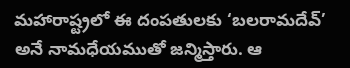మహారాష్ట్రలో ఈ దంపతులకు ‘బలరామదేవ్‌’ అనే నామధేయముతో జన్మిస్తారు. ఆ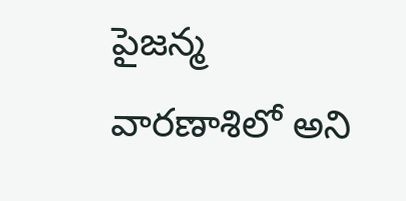పైజన్మ వారణాశిలో అని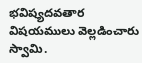భవిష్యదవతార విషయములు వెల్లడించారు స్వామి.